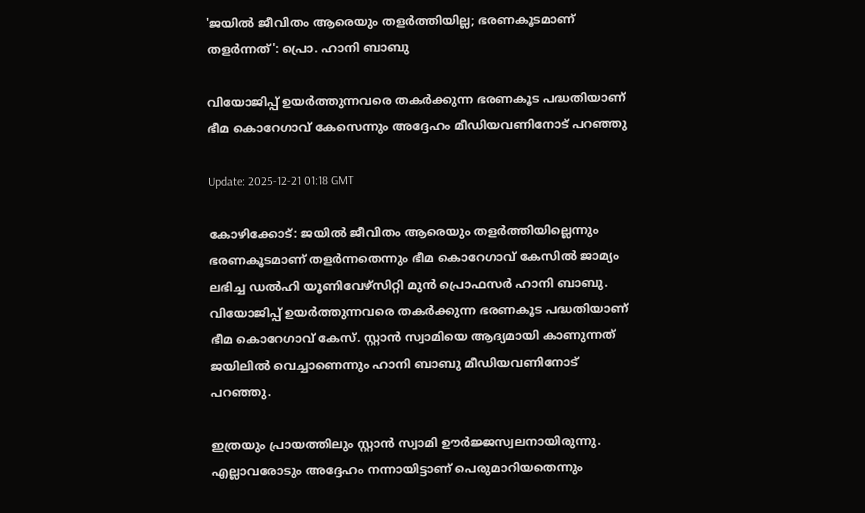'ജയിൽ ജീവിതം ആരെയും തളർത്തിയില്ല; ഭരണകൂടമാണ് തളർന്നത്': പ്രൊ. ഹാനി ബാബു

വിയോജിപ്പ് ഉയർത്തുന്നവരെ തകർക്കുന്ന ഭരണകൂട പദ്ധതിയാണ് ഭീമ കൊറേഗാവ് കേസെന്നും അദ്ദേഹം മീഡിയവണിനോട് പറഞ്ഞു

Update: 2025-12-21 01:18 GMT

കോഴിക്കോട്: ജയിൽ ജീവിതം ആരെയും തളർത്തിയില്ലെന്നും ഭരണകൂടമാണ് തളർന്നതെന്നും ഭീമ കൊറേഗാവ് കേസിൽ ജാമ്യം ലഭിച്ച ഡൽഹി യൂണിവേഴ്‌സിറ്റി മുൻ പ്രൊഫസർ ഹാനി ബാബു. വിയോജിപ്പ് ഉയർത്തുന്നവരെ തകർക്കുന്ന ഭരണകൂട പദ്ധതിയാണ് ഭീമ കൊറേഗാവ് കേസ്. സ്റ്റാൻ സ്വാമിയെ ആദ്യമായി കാണുന്നത് ജയിലിൽ വെച്ചാണെന്നും ഹാനി ബാബു മീഡിയവണിനോട് പറഞ്ഞു.

ഇത്രയും പ്രായത്തിലും സ്റ്റാൻ സ്വാമി ഊർജ്ജസ്വലനായിരുന്നു. എല്ലാവരോടും അദ്ദേഹം നന്നായിട്ടാണ് പെരുമാറിയതെന്നും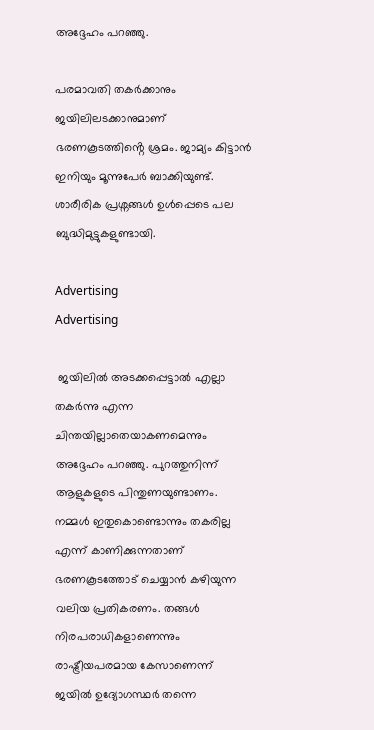അദ്ദേഹം പറഞ്ഞു.

പരമാവതി തകർക്കാനും ജയിലിലടക്കാനുമാണ് ഭരണകൂടത്തിൻ്റെ ശ്രമം. ജാമ്യം കിട്ടാൻ ഇനിയും മൂന്നുപേർ ബാക്കിയുണ്ട്. ശാരീരിക പ്രശ്നങ്ങൾ ഉൾപ്പെടെ പല ബുദ്ധിമുട്ടുകളുണ്ടായി.

Advertising
Advertising

 ജയിലിൽ അടക്കപ്പെട്ടാൽ എല്ലാ തകർന്നു എന്ന ചിന്തയില്ലാതെയാകണമെന്നും അദ്ദേഹം പറഞ്ഞു. പുറത്തുനിന്ന് ആളുകളുടെ പിന്തുണയുണ്ടാണം. നമ്മൾ ഇതുകൊണ്ടൊന്നും തകരില്ല എന്ന് കാണിക്കുന്നതാണ് ഭരണകൂടത്തോട് ചെയ്യാൻ കഴിയുന്ന വലിയ പ്രതികരണം. തങ്ങൾ നിരപരാധികളാണെന്നും രാഷ്ട്രീയപരമായ കേസാണെന്ന് ജയിൽ ഉദ്യോഗസ്ഥർ തന്നെ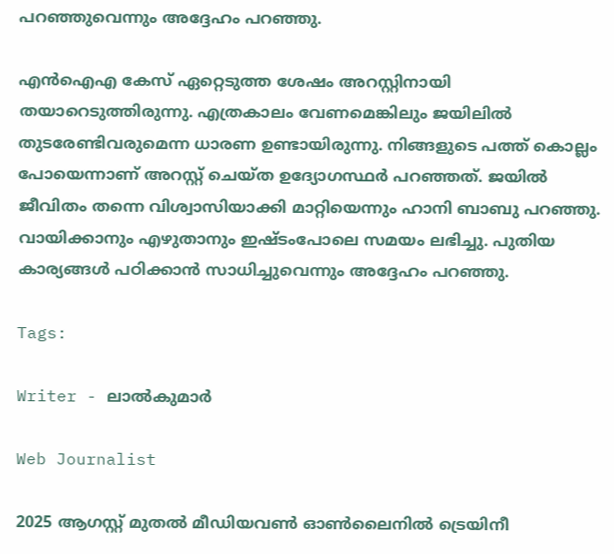പറഞ്ഞുവെന്നും അദ്ദേഹം പറഞ്ഞു.

എൻഐഎ കേസ് ഏറ്റെടുത്ത ശേഷം അറസ്റ്റിനായി തയാറെടുത്തിരുന്നു. എത്രകാലം വേണമെങ്കിലും ജയിലിൽ തുടരേണ്ടിവരുമെന്ന ധാരണ ഉണ്ടായിരുന്നു. നിങ്ങളുടെ പത്ത് കൊല്ലം പോയെന്നാണ് അറസ്റ്റ് ചെയ്ത ഉദ്യോഗസ്ഥർ പറഞ്ഞത്. ജയിൽ ജീവിതം തന്നെ വിശ്വാസിയാക്കി മാറ്റിയെന്നും ഹാനി ബാബു പറഞ്ഞു. വായിക്കാനും എഴുതാനും ഇഷ്ടംപോലെ സമയം ലഭിച്ചു. പുതിയ കാര്യങ്ങൾ പഠിക്കാൻ സാധിച്ചുവെന്നും അദ്ദേഹം പറഞ്ഞു.

Tags:

Writer - ലാൽകുമാർ

Web Journalist

2025 ആഗസ്റ്റ് മുതൽ മീഡിയവൺ ഓൺലൈനിൽ ട്രെയിനീ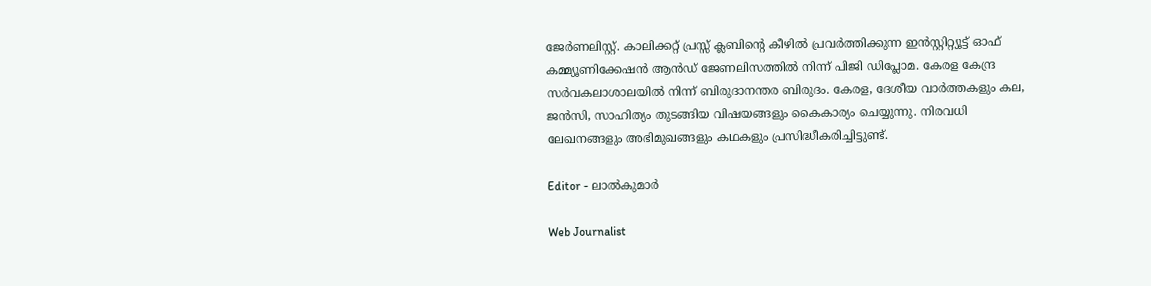ജേർണലിസ്റ്റ്. കാലിക്കറ്റ് പ്രസ്സ് ക്ലബിന്റെ കീഴില്‍ പ്രവര്‍ത്തിക്കുന്ന ഇന്‍സ്റ്റിറ്റ്യൂട്ട് ഓഫ് കമ്മ്യൂണിക്കേഷന്‍ ആന്‍ഡ് ജേണലിസത്തിൽ നിന്ന് പിജി ഡിപ്ലോമ. കേരള കേന്ദ്ര സർവകലാശാലയിൽ നിന്ന് ബിരുദാനന്തര ബിരുദം. കേരള, ദേശീയ വാർത്തകളും കല, ജൻസി, സാഹിത്യം തുടങ്ങിയ വിഷയങ്ങളും കൈകാര്യം ചെയ്യുന്നു. നിരവധി ലേഖനങ്ങളും അഭിമുഖങ്ങളും കഥകളും പ്രസിദ്ധീകരിച്ചിട്ടുണ്ട്.

Editor - ലാൽകുമാർ

Web Journalist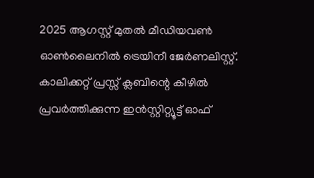2025 ആഗസ്റ്റ് മുതൽ മീഡിയവൺ ഓൺലൈനിൽ ട്രെയിനീ ജേർണലിസ്റ്റ്. കാലിക്കറ്റ് പ്രസ്സ് ക്ലബിന്റെ കീഴില്‍ പ്രവര്‍ത്തിക്കുന്ന ഇന്‍സ്റ്റിറ്റ്യൂട്ട് ഓഫ്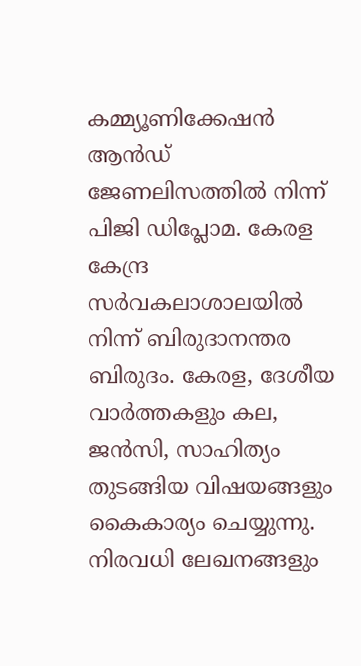കമ്മ്യൂണിക്കേഷന്‍ ആന്‍ഡ് ജേണലിസത്തിൽ നിന്ന് പിജി ഡിപ്ലോമ. കേരള കേന്ദ്ര സർവകലാശാലയിൽ നിന്ന് ബിരുദാനന്തര ബിരുദം. കേരള, ദേശീയ വാർത്തകളും കല, ജൻസി, സാഹിത്യം തുടങ്ങിയ വിഷയങ്ങളും കൈകാര്യം ചെയ്യുന്നു. നിരവധി ലേഖനങ്ങളും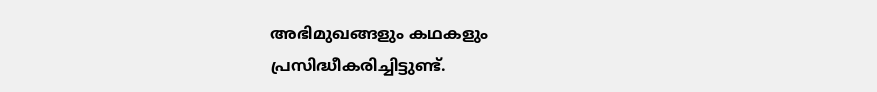അഭിമുഖങ്ങളും കഥകളും പ്രസിദ്ധീകരിച്ചിട്ടുണ്ട്.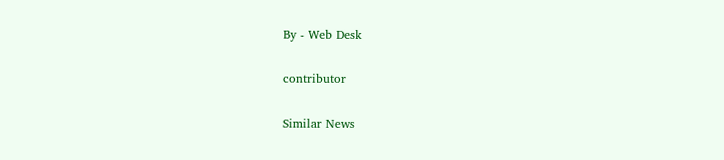By - Web Desk

contributor

Similar News